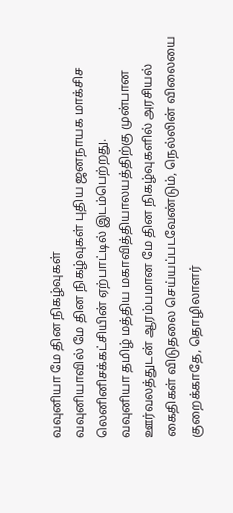வவுனியா மே தின நிகழ்வுகள்
வவுனியாவில் மே தின நிகழ்வுகள் புதிய ஜனநாயக மாக்சிச லெனினிசக்கட்சியின் ஏற்பாட்டில் இடம்பெற்றது.
வவுனியா தமிழ் மத்திய மகாவித்தியாலயத்திற்கு முன்பான ஊர்வலத்துடன் ஆரம்பமான மே தின நிகழ்வுகளில் அரசியல் கைதிகள் விடுதலை செய்யப்படவேண்டும், நெல்லின் விலையை குறைக்காதே, தொழிலாளர்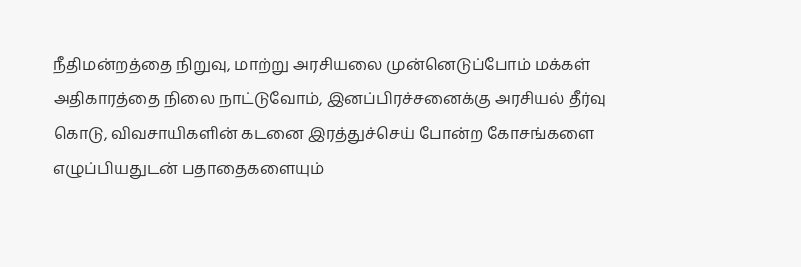நீதிமன்றத்தை நிறுவு, மாற்று அரசியலை முன்னெடுப்போம் மக்கள் அதிகாரத்தை நிலை நாட்டுவோம், இனப்பிரச்சனைக்கு அரசியல் தீர்வு கொடு, விவசாயிகளின் கடனை இரத்துச்செய் போன்ற கோசங்களை எழுப்பியதுடன் பதாதைகளையும்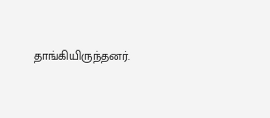தாங்கியிருந்தனர்.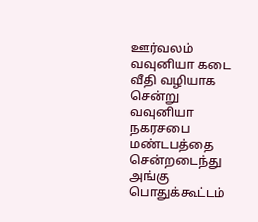ஊர்வலம் வவுனியா கடை வீதி வழியாக சென்று வவுனியா நகரசபை மண்டபத்தை சென்றடைந்து அங்கு பொதுக்கூட்டம்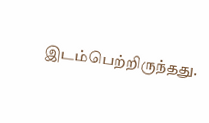இடம்பெற்றிருந்தது.